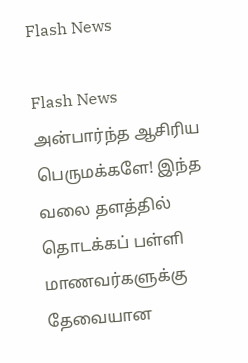Flash News

Flash News அன்பார்ந்த ஆசிரிய பெருமக்களே! இந்த வலை தளத்தில் தொடக்கப் பள்ளி மாணவர்களுக்கு தேவையான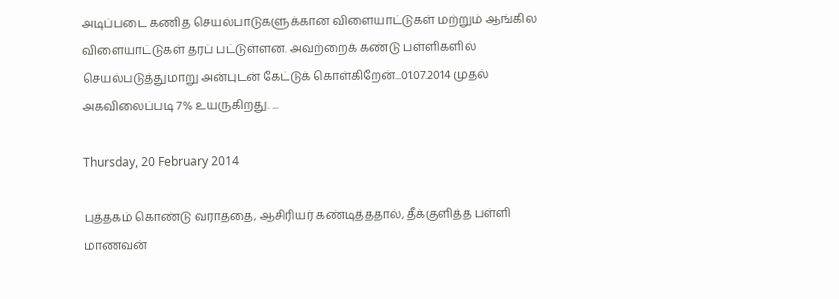அடிப்படை கணித செயல்பாடுகளுக்கான விளையாட்டுகள் மற்றும் ஆங்கில விளையாட்டுகள் தரப் பட்டுள்ளன. அவற்றைக் கண்டு பள்ளிகளில் செயல்படுத்துமாறு அன்புடன் கேட்டுக் கொள்கிறேன்...01.07.2014 முதல் அகவிலைப்படி 7% உயருகிறது. ...

Thursday, 20 February 2014

புத்தகம் கொண்டு வராததை, ஆசிரியர் கண்டித்ததால், தீக்குளித்த பள்ளி மாணவன்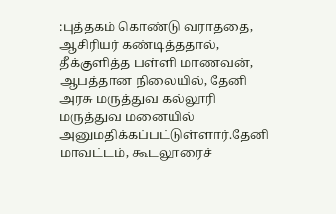:புத்தகம் கொண்டு வராததை, ஆசிரியர் கண்டித்ததால், தீக்குளித்த பள்ளி மாணவன், ஆபத்தான நிலையில், தேனி அரசு மருத்துவ கல்லூரி மருத்துவ மனையில் அனுமதிக்கப்பட்டுள்ளார்.தேனி மாவட்டம், கூடலூரைச்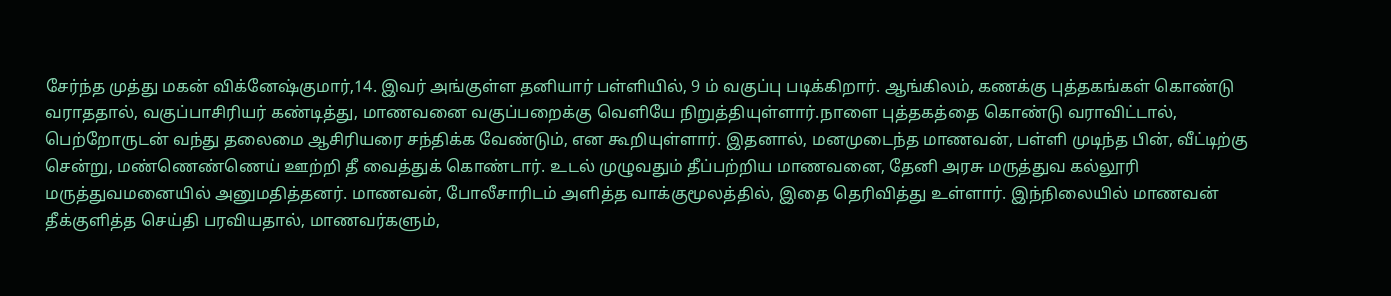சேர்ந்த முத்து மகன் விக்னேஷ்குமார்,14. இவர் அங்குள்ள தனியார் பள்ளியில், 9 ம் வகுப்பு படிக்கிறார். ஆங்கிலம், கணக்கு புத்தகங்கள் கொண்டு வராததால், வகுப்பாசிரியர் கண்டித்து, மாணவனை வகுப்பறைக்கு வெளியே நிறுத்தியுள்ளார்.நாளை புத்தகத்தை கொண்டு வராவிட்டால், பெற்றோருடன் வந்து தலைமை ஆசிரியரை சந்திக்க வேண்டும், என கூறியுள்ளார். இதனால், மனமுடைந்த மாணவன், பள்ளி முடிந்த பின், வீட்டிற்கு சென்று, மண்ணெண்ணெய் ஊற்றி தீ வைத்துக் கொண்டார். உடல் முழுவதும் தீப்பற்றிய மாணவனை, தேனி அரசு மருத்துவ கல்லூரி மருத்துவமனையில் அனுமதித்தனர். மாணவன், போலீசாரிடம் அளித்த வாக்குமூலத்தில், இதை தெரிவித்து உள்ளார். இந்நிலையில் மாணவன் தீக்குளித்த செய்தி பரவியதால், மாணவர்களும்,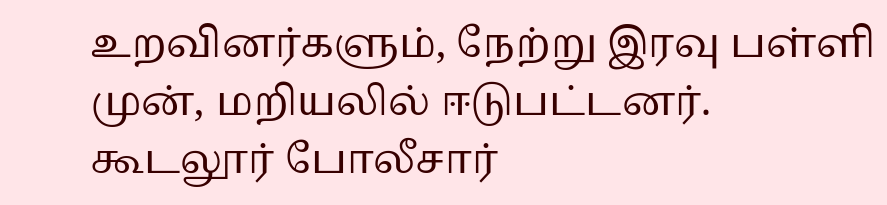உறவினர்களும், நேற்று இரவு பள்ளி முன், மறியலில் ஈடுபட்டனர். கூடலூர் போலீசார்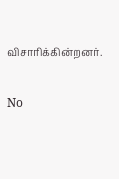விசாரிக்கின்றனர்.

No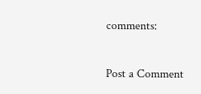comments:

Post a Comment